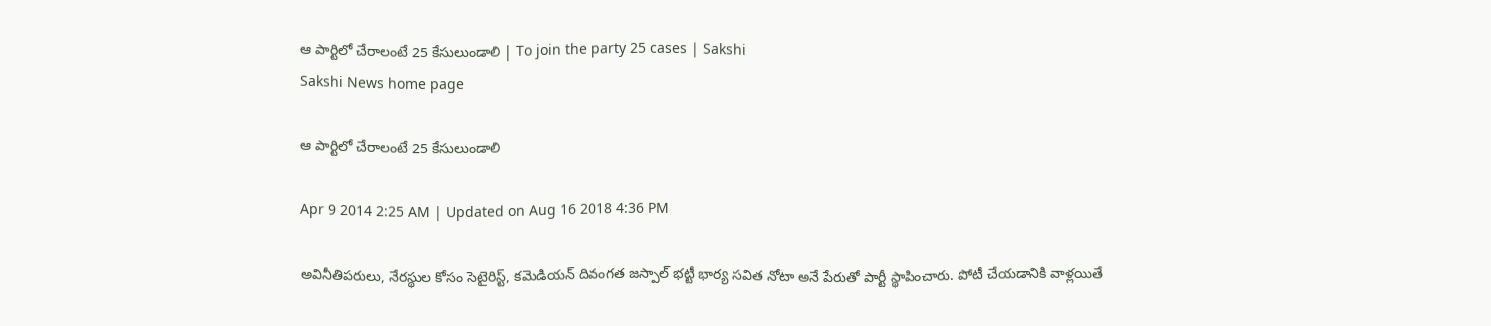ఆ పార్టిలో చేరాలంటే 25 కేసులుండాలి | To join the party 25 cases | Sakshi
Sakshi News home page

ఆ పార్టిలో చేరాలంటే 25 కేసులుండాలి

Apr 9 2014 2:25 AM | Updated on Aug 16 2018 4:36 PM

అవినీతిపరులు, నేరస్థుల కోసం సెటైరిస్ట్, కమెడియన్ దివంగత జస్పాల్ భట్టీ భార్య సవిత నోటా అనే పేరుతో పార్టీ స్థాపించారు. పోటీ చేయడానికి వాళ్లయితే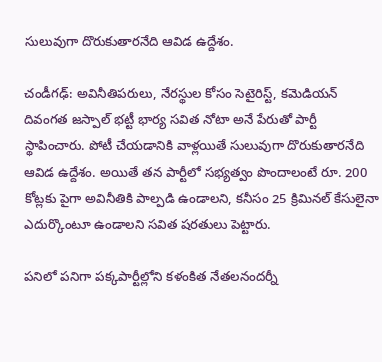సులువుగా దొరుకుతారనేది ఆవిడ ఉద్దేశం.

చండీగఢ్: అవినీతిపరులు, నేరస్థుల కోసం సెటైరిస్ట్, కమెడియన్ దివంగత జస్పాల్ భట్టీ భార్య సవిత నోటా అనే పేరుతో పార్టీ స్థాపించారు. పోటీ చేయడానికి వాళ్లయితే సులువుగా దొరుకుతారనేది ఆవిడ ఉద్దేశం. అయితే తన పార్టీలో సభ్యత్వం పొందాలంటే రూ. 200 కోట్లకు పైగా అవినీతికి పాల్పడి ఉండాలని, కనీసం 25 క్రిమినల్ కేసులైనా ఎదుర్కొంటూ ఉండాలని సవిత షరతులు పెట్టారు.

పనిలో పనిగా పక్కపార్టీల్లోని కళంకిత నేతలనందర్నీ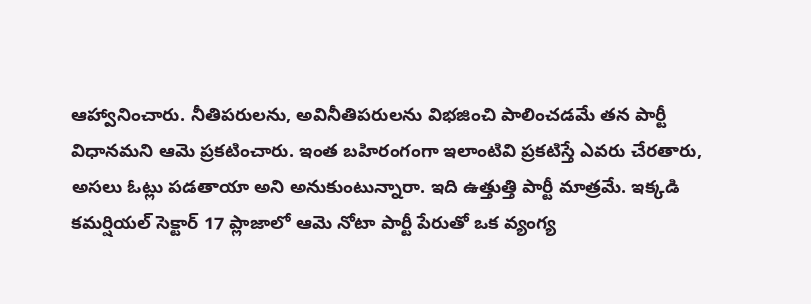ఆహ్వానించారు. నీతిపరులను, అవినీతిపరులను విభజించి పాలించడమే తన పార్టీ విధానమని ఆమె ప్రకటించారు. ఇంత బహిరంగంగా ఇలాంటివి ప్రకటిస్తే ఎవరు చేరతారు, అసలు ఓట్లు పడతాయా అని అనుకుంటున్నారా. ఇది ఉత్తుత్తి పార్టీ మాత్రమే. ఇక్కడి కమర్షియల్ సెక్టార్ 17 ప్లాజాలో ఆమె నోటా పార్టీ పేరుతో ఒక వ్యంగ్య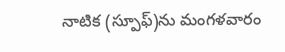నాటిక (స్పూఫ్)ను మంగళవారం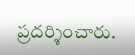ప్రదర్శించారు.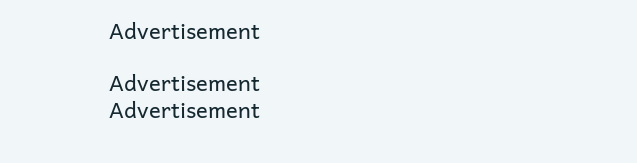Advertisement

Advertisement
Advertisement